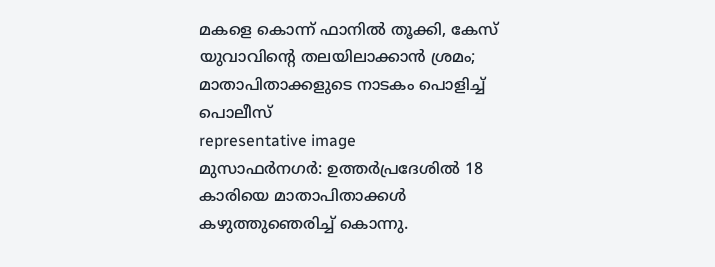മകളെ കൊന്ന് ഫാനിൽ തൂക്കി, കേസ് യുവാവിന്റെ തലയിലാക്കാൻ ശ്രമം; മാതാപിതാക്കളുടെ നാടകം പൊളിച്ച് പൊലീസ്
representative image
മുസാഫർനഗർ: ഉത്തർപ്രദേശിൽ 18 കാരിയെ മാതാപിതാക്കൾ കഴുത്തുഞെരിച്ച് കൊന്നു.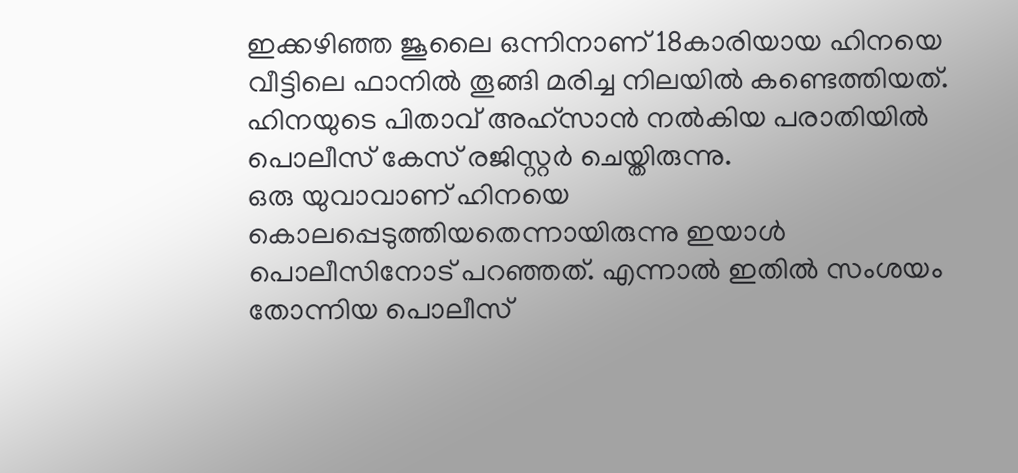ഇക്കഴിഞ്ഞ ജൂലൈ ഒന്നിനാണ് 18കാരിയായ ഹിനയെ വീട്ടിലെ ഫാനിൽ തൂങ്ങി മരിച്ച നിലയിൽ കണ്ടെത്തിയത്. ഹിനയുടെ പിതാവ് അഹ്സാൻ നൽകിയ പരാതിയിൽ പൊലീസ് കേസ് രജിസ്റ്റർ ചെയ്തിരുന്നു.
ഒരു യുവാവാണ് ഹിനയെ കൊലപ്പെടുത്തിയതെന്നായിരുന്നു ഇയാൾ പൊലീസിനോട് പറഞ്ഞത്. എന്നാൽ ഇതിൽ സംശയം തോന്നിയ പൊലീസ്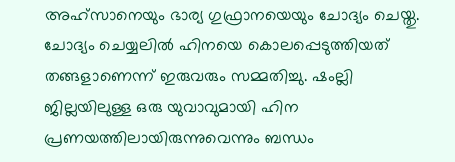അഹ്സാനെയും ഭാര്യ ഗുഫ്രാനയെയും ചോദ്യം ചെയ്തു.
ചോദ്യം ചെയ്യലിൽ ഹിനയെ കൊലപ്പെടുത്തിയത് തങ്ങളാണെന്ന് ഇരുവരും സമ്മതിച്ചു. ഷംല്ലി ജില്ലയിലുള്ള ഒരു യുവാവുമായി ഹിന പ്രണയത്തിലായിരുന്നുവെന്നും ബന്ധം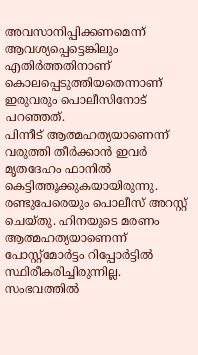അവസാനിപ്പിക്കണമെന്ന് ആവശ്യപ്പെട്ടെങ്കിലും എതിർത്തതിനാണ് കൊലപ്പെടുത്തിയതെന്നാണ് ഇരുവരും പൊലീസിനോട് പറഞ്ഞത്.
പിന്നീട് ആത്മഹത്യയാണെന്ന് വരുത്തി തീർക്കാൻ ഇവർ മൃതദേഹം ഫാനിൽ കെട്ടിത്തൂക്കുകയായിരുന്നു. രണ്ടുപേരെയും പൊലീസ് അറസ്റ്റ് ചെയ്തു. ഹിനയുടെ മരണം ആത്മഹത്യയാണെന്ന് പോസ്റ്റ്മോർട്ടം റിപ്പോർട്ടിൽ സ്ഥിരീകരിച്ചിരുന്നില്ല. സംഭവത്തിൽ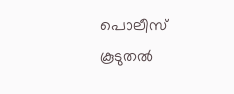പൊലീസ് കൂടുതൽ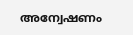അന്വേഷണം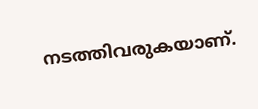നടത്തിവരുകയാണ്.